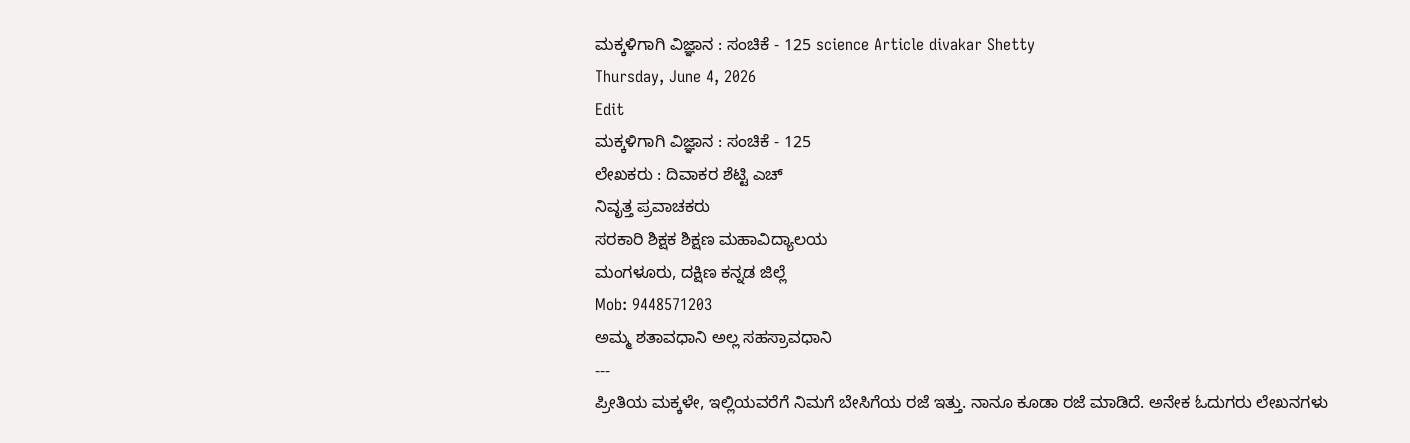ಮಕ್ಕಳಿಗಾಗಿ ವಿಜ್ಞಾನ : ಸಂಚಿಕೆ - 125 science Article divakar Shetty
Thursday, June 4, 2026
Edit
ಮಕ್ಕಳಿಗಾಗಿ ವಿಜ್ಞಾನ : ಸಂಚಿಕೆ - 125
ಲೇಖಕರು : ದಿವಾಕರ ಶೆಟ್ಟಿ ಎಚ್
ನಿವೃತ್ತ ಪ್ರವಾಚಕರು
ಸರಕಾರಿ ಶಿಕ್ಷಕ ಶಿಕ್ಷಣ ಮಹಾವಿದ್ಯಾಲಯ
ಮಂಗಳೂರು, ದಕ್ಷಿಣ ಕನ್ನಡ ಜಿಲ್ಲೆ
Mob: 9448571203
ಅಮ್ಮ ಶತಾವಧಾನಿ ಅಲ್ಲ ಸಹಸ್ರಾವಧಾನಿ
---
ಪ್ರೀತಿಯ ಮಕ್ಕಳೇ, ಇಲ್ಲಿಯವರೆಗೆ ನಿಮಗೆ ಬೇಸಿಗೆಯ ರಜೆ ಇತ್ತು. ನಾನೂ ಕೂಡಾ ರಜೆ ಮಾಡಿದೆ. ಅನೇಕ ಓದುಗರು ಲೇಖನಗಳು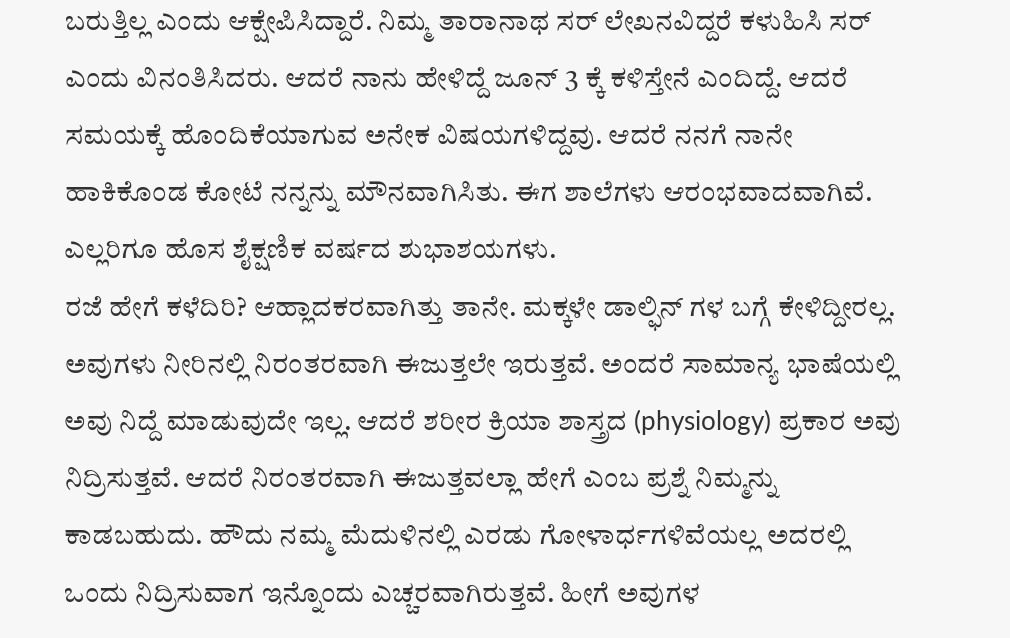ಬರುತ್ತಿಲ್ಲ ಎಂದು ಆಕ್ಷೇಪಿಸಿದ್ದಾರೆ. ನಿಮ್ಮ ತಾರಾನಾಥ ಸರ್ ಲೇಖನವಿದ್ದರೆ ಕಳುಹಿಸಿ ಸರ್ ಎಂದು ವಿನಂತಿಸಿದರು. ಆದರೆ ನಾನು ಹೇಳಿದ್ದೆ ಜೂನ್ 3 ಕ್ಕೆ ಕಳಿಸ್ತೇನೆ ಎಂದಿದ್ದೆ. ಆದರೆ ಸಮಯಕ್ಕೆ ಹೊಂದಿಕೆಯಾಗುವ ಅನೇಕ ವಿಷಯಗಳಿದ್ದವು. ಆದರೆ ನನಗೆ ನಾನೇ ಹಾಕಿಕೊಂಡ ಕೋಟೆ ನನ್ನನ್ನು ಮೌನವಾಗಿಸಿತು. ಈಗ ಶಾಲೆಗಳು ಆರಂಭವಾದವಾಗಿವೆ. ಎಲ್ಲರಿಗೂ ಹೊಸ ಶೈಕ್ಷಣಿಕ ವರ್ಷದ ಶುಭಾಶಯಗಳು.
ರಜೆ ಹೇಗೆ ಕಳೆದಿರಿ? ಆಹ್ಲಾದಕರವಾಗಿತ್ತು ತಾನೇ. ಮಕ್ಕಳೇ ಡಾಲ್ಫಿನ್ ಗಳ ಬಗ್ಗೆ ಕೇಳಿದ್ದೀರಲ್ಲ. ಅವುಗಳು ನೀರಿನಲ್ಲಿ ನಿರಂತರವಾಗಿ ಈಜುತ್ತಲೇ ಇರುತ್ತವೆ. ಅಂದರೆ ಸಾಮಾನ್ಯ ಭಾಷೆಯಲ್ಲಿ ಅವು ನಿದ್ದೆ ಮಾಡುವುದೇ ಇಲ್ಲ. ಆದರೆ ಶರೀರ ಕ್ರಿಯಾ ಶಾಸ್ತ್ರದ (physiology) ಪ್ರಕಾರ ಅವು ನಿದ್ರಿಸುತ್ತವೆ. ಆದರೆ ನಿರಂತರವಾಗಿ ಈಜುತ್ತವಲ್ಲಾ ಹೇಗೆ ಎಂಬ ಪ್ರಶ್ನೆ ನಿಮ್ಮನ್ನು ಕಾಡಬಹುದು. ಹೌದು ನಮ್ಮ ಮೆದುಳಿನಲ್ಲಿ ಎರಡು ಗೋಳಾರ್ಧಗಳಿವೆಯಲ್ಲ ಅದರಲ್ಲಿ ಒಂದು ನಿದ್ರಿಸುವಾಗ ಇನ್ನೊಂದು ಎಚ್ಚರವಾಗಿರುತ್ತವೆ. ಹೀಗೆ ಅವುಗಳ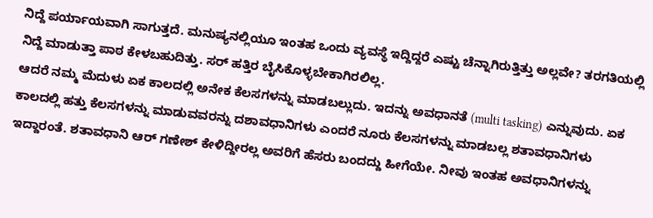ನಿದ್ದೆ ಪರ್ಯಾಯವಾಗಿ ಸಾಗುತ್ತದೆ. ಮನುಷ್ಯನಲ್ಲಿಯೂ ಇಂತಹ ಒಂದು ವ್ಯವಸ್ಥೆ ಇದ್ದಿದ್ದರೆ ಎಷ್ಟು ಚೆನ್ನಾಗಿರುತ್ತಿತ್ತು ಅಲ್ಲವೇ? ತರಗತಿಯಲ್ಲಿ ನಿದ್ದೆ ಮಾಡುತ್ತಾ ಪಾಠ ಕೇಳಬಹುದಿತ್ತು. ಸರ್ ಹತ್ತಿರ ಬೈಸಿಕೊಳ್ಳಬೇಕಾಗಿರಲಿಲ್ಲ.
ಆದರೆ ನಮ್ಮ ಮೆದುಳು ಏಕ ಕಾಲದಲ್ಲಿ ಅನೇಕ ಕೆಲಸಗಳನ್ನು ಮಾಡಬಲ್ಲುದು. ಇದನ್ನು ಅವಧಾನತೆ (multi tasking) ಎನ್ನುವುದು. ಏಕ ಕಾಲದಲ್ಲಿ ಹತ್ತು ಕೆಲಸಗಳನ್ನು ಮಾಡುವವರನ್ನು ದಶಾವಧಾನಿಗಳು ಎಂದರೆ ನೂರು ಕೆಲಸಗಳನ್ನು ಮಾಡಬಲ್ಲ ಶತಾವಧಾನಿಗಳು ಇದ್ದಾರಂತೆ. ಶತಾವಧಾನಿ ಆರ್ ಗಣೇಶ್ ಕೇಳಿದ್ದೀರಲ್ಲ ಅವರಿಗೆ ಹೆಸರು ಬಂದದ್ದು ಹೀಗೆಯೇ. ನೀವು ಇಂತಹ ಅವಧಾನಿಗಳನ್ನು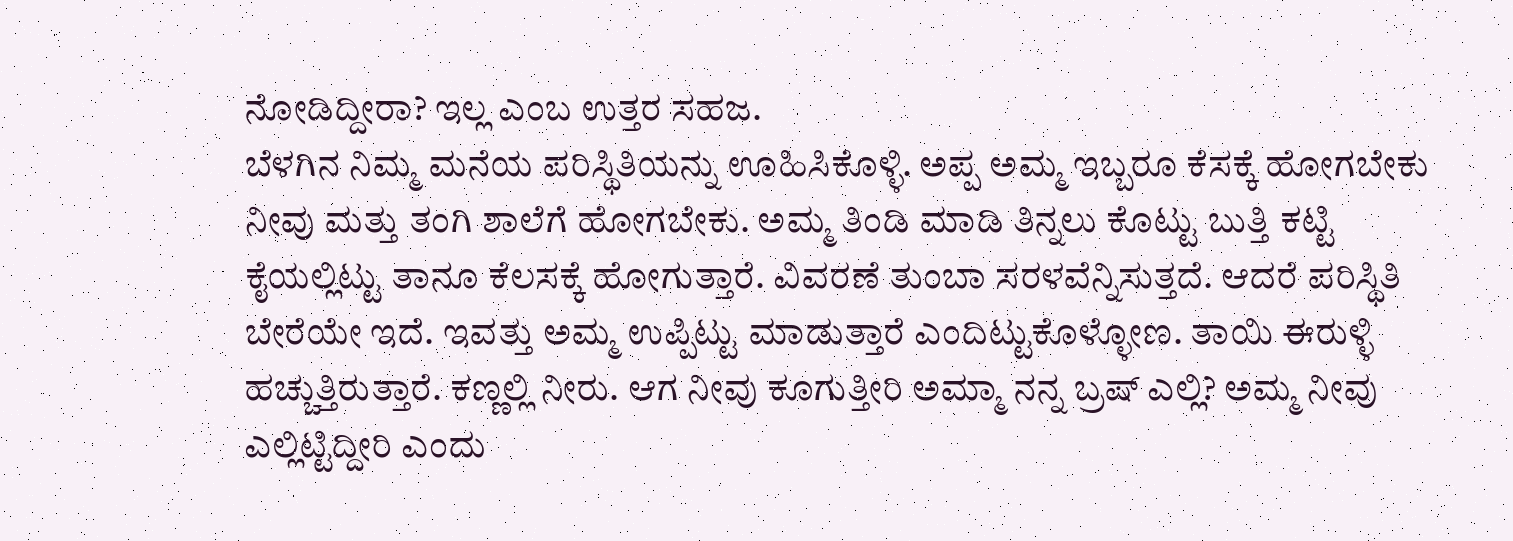ನೋಡಿದ್ದೀರಾ? ಇಲ್ಲ ಎಂಬ ಉತ್ತರ ಸಹಜ.
ಬೆಳಗಿನ ನಿಮ್ಮ ಮನೆಯ ಪರಿಸ್ಥಿತಿಯನ್ನು ಊಹಿಸಿಕೊಳ್ಳಿ. ಅಪ್ಪ ಅಮ್ಮ ಇಬ್ಬರೂ ಕೆಸಕ್ಕೆ ಹೋಗಬೇಕು ನೀವು ಮತ್ತು ತಂಗಿ ಶಾಲೆಗೆ ಹೋಗಬೇಕು. ಅಮ್ಮ ತಿಂಡಿ ಮಾಡಿ ತಿನ್ನಲು ಕೊಟ್ಟು ಬುತ್ತಿ ಕಟ್ಟಿ ಕೈಯಲ್ಲಿಟ್ಟು ತಾನೂ ಕೆಲಸಕ್ಕೆ ಹೋಗುತ್ತಾರೆ. ವಿವರಣೆ ತುಂಬಾ ಸರಳವೆನ್ನಿಸುತ್ತದೆ. ಆದರೆ ಪರಿಸ್ಥಿತಿ ಬೇರೆಯೇ ಇದೆ. ಇವತ್ತು ಅಮ್ಮ ಉಪ್ಪಿಟ್ಟು ಮಾಡುತ್ತಾರೆ ಎಂದಿಟ್ಟುಕೊಳ್ಳೋಣ. ತಾಯಿ ಈರುಳ್ಳಿ ಹಚ್ಚುತ್ತಿರುತ್ತಾರೆ. ಕಣ್ಣಲ್ಲಿ ನೀರು. ಆಗ ನೀವು ಕೂಗುತ್ತೀರಿ ಅಮ್ಮಾ ನನ್ನ ಬ್ರಷ್ ಎಲ್ಲಿ? ಅಮ್ಮ ನೀವು ಎಲ್ಲಿಟ್ಟಿದ್ದೀರಿ ಎಂದು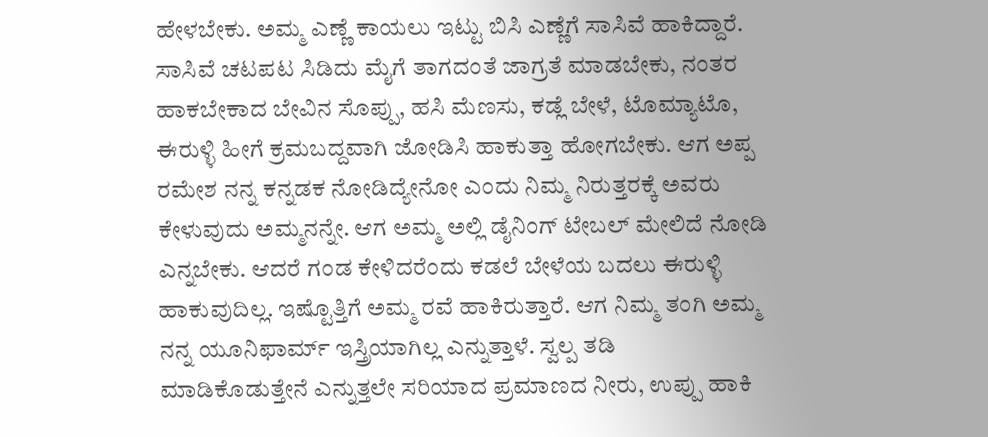ಹೇಳಬೇಕು. ಅಮ್ಮ ಎಣ್ಣೆ ಕಾಯಲು ಇಟ್ಟು ಬಿಸಿ ಎಣ್ಣೆಗೆ ಸಾಸಿವೆ ಹಾಕಿದ್ದಾರೆ. ಸಾಸಿವೆ ಚಟಪಟ ಸಿಡಿದು ಮೈಗೆ ತಾಗದಂತೆ ಜಾಗ್ರತೆ ಮಾಡಬೇಕು, ನಂತರ ಹಾಕಬೇಕಾದ ಬೇವಿನ ಸೊಪ್ಪು, ಹಸಿ ಮೆಣಸು, ಕಡ್ಲೆ ಬೇಳೆ, ಟೊಮ್ಯಾಟೊ, ಈರುಳ್ಳಿ ಹೀಗೆ ಕ್ರಮಬದ್ದವಾಗಿ ಜೋಡಿಸಿ ಹಾಕುತ್ತಾ ಹೋಗಬೇಕು. ಆಗ ಅಪ್ಪ ರಮೇಶ ನನ್ನ ಕನ್ನಡಕ ನೋಡಿದ್ಯೇನೋ ಎಂದು ನಿಮ್ಮ ನಿರುತ್ತರಕ್ಕೆ ಅವರು ಕೇಳುವುದು ಅಮ್ಮನನ್ನೇ. ಆಗ ಅಮ್ಮ ಅಲ್ಲಿ ಡೈನಿಂಗ್ ಟೇಬಲ್ ಮೇಲಿದೆ ನೋಡಿ ಎನ್ನಬೇಕು. ಆದರೆ ಗಂಡ ಕೇಳಿದರೆಂದು ಕಡಲೆ ಬೇಳೆಯ ಬದಲು ಈರುಳ್ಳಿ ಹಾಕುವುದಿಲ್ಲ. ಇಷ್ಟೊತ್ತಿಗೆ ಅಮ್ಮ ರವೆ ಹಾಕಿರುತ್ತಾರೆ. ಆಗ ನಿಮ್ಮ ತಂಗಿ ಅಮ್ಮ ನನ್ನ ಯೂನಿಫಾರ್ಮ್ ಇಸ್ತ್ರಿಯಾಗಿಲ್ಲ ಎನ್ನುತ್ತಾಳೆ. ಸ್ವಲ್ಪ ತಡಿ ಮಾಡಿಕೊಡುತ್ತೇನೆ ಎನ್ನುತ್ತಲೇ ಸರಿಯಾದ ಪ್ರಮಾಣದ ನೀರು, ಉಪ್ಪು ಹಾಕಿ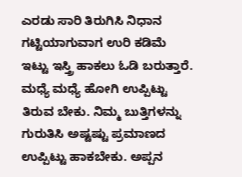ಎರಡು ಸಾರಿ ತಿರುಗಿಸಿ ನಿಧಾನ ಗಟ್ಟಿಯಾಗುವಾಗ ಉರಿ ಕಡಿಮೆ ಇಟ್ಟು ಇಸ್ತ್ರಿ ಹಾಕಲು ಓಡಿ ಬರುತ್ತಾರೆ. ಮಧ್ಯೆ ಮಧ್ಯೆ ಹೋಗಿ ಉಪ್ಪಿಟ್ಟು ತಿರುವ ಬೇಕು. ನಿಮ್ಮ ಬುತ್ತಿಗಳನ್ನು ಗುರುತಿಸಿ ಅಷ್ಟಷ್ಟು ಪ್ರಮಾಣದ ಉಪ್ಪಿಟ್ಟು ಹಾಕಬೇಕು. ಅಪ್ಪನ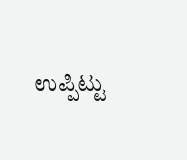ಉಪ್ಪಿಟ್ಟು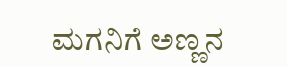ಮಗನಿಗೆ ಅಣ್ಣನ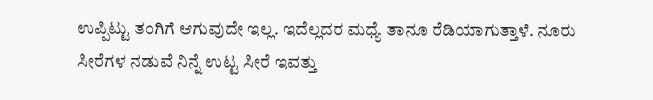ಉಪ್ಪಿಟ್ಟು ತಂಗಿಗೆ ಆಗುವುದೇ ಇಲ್ಲ. ಇದೆಲ್ಲದರ ಮಧ್ಯೆ ತಾನೂ ರೆಡಿಯಾಗುತ್ತಾಳೆ. ನೂರು ಸೀರೆಗಳ ನಡುವೆ ನಿನ್ನೆ ಉಟ್ಟ ಸೀರೆ ಇವತ್ತು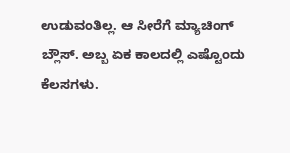ಉಡುವಂತಿಲ್ಲ. ಆ ಸೀರೆಗೆ ಮ್ಯಾಚಿಂಗ್ ಬ್ಲೌಸ್. ಅಬ್ಬ ಏಕ ಕಾಲದಲ್ಲಿ ಎಷ್ಟೊಂದು ಕೆಲಸಗಳು.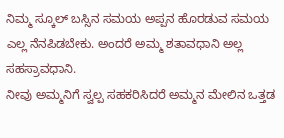ನಿಮ್ಮ ಸ್ಕೂಲ್ ಬಸ್ಸಿನ ಸಮಯ ಅಪ್ಪನ ಹೊರಡುವ ಸಮಯ ಎಲ್ಲ ನೆನಪಿಡಬೇಕು. ಅಂದರೆ ಅಮ್ಮ ಶತಾವಧಾನಿ ಅಲ್ಲ ಸಹಸ್ರಾವಧಾನಿ.
ನೀವು ಅಮ್ಮನಿಗೆ ಸ್ವಲ್ಪ ಸಹಕರಿಸಿದರೆ ಅಮ್ಮನ ಮೇಲಿನ ಒತ್ತಡ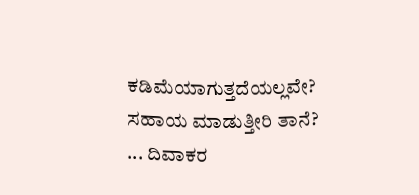ಕಡಿಮೆಯಾಗುತ್ತದೆಯಲ್ಲವೇ? ಸಹಾಯ ಮಾಡುತ್ತೀರಿ ತಾನೆ?
... ದಿವಾಕರ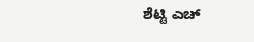ಶೆಟ್ಟಿ ಎಚ್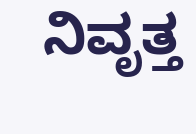ನಿವೃತ್ತ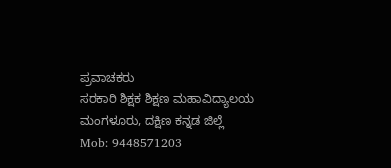ಪ್ರವಾಚಕರು
ಸರಕಾರಿ ಶಿಕ್ಷಕ ಶಿಕ್ಷಣ ಮಹಾವಿದ್ಯಾಲಯ
ಮಂಗಳೂರು, ದಕ್ಷಿಣ ಕನ್ನಡ ಜಿಲ್ಲೆ
Mob: 9448571203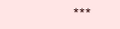***